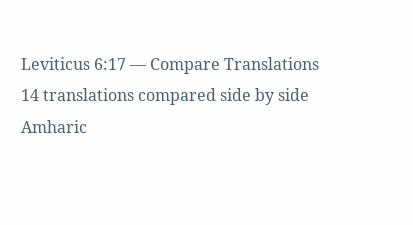Leviticus 6:17 — Compare Translations
14 translations compared side by side
Amharic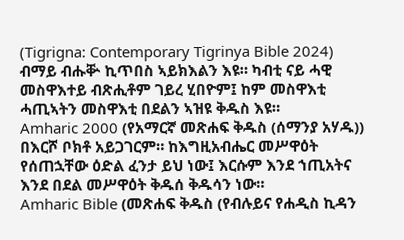(Tigrigna: Contemporary Tigrinya Bible 2024)
ብማይ ብሑቝ ኪጥበስ ኣይክእልን እዩ። ካብቲ ናይ ሓዊ መስዋእተይ ብጽሒቶም ገይረ ሂበዮም፤ ከም መስዋእቲ ሓጢኣትን መስዋእቲ በደልን ኣዝዩ ቅዱስ እዩ።
Amharic 2000 (የአማርኛ መጽሐፍ ቅዱስ (ሰማንያ አሃዱ))
በእርሾ ቦክቶ አይጋገርም። ከእግዚአብሔር መሥዋዕት የሰጠኋቸው ዕድል ፈንታ ይህ ነው፤ እርሱም እንደ ኀጢአትና እንደ በደል መሥዋዕት ቅዱሰ ቅዱሳን ነው።
Amharic Bible (መጽሐፍ ቅዱስ (የብሉይና የሐዲስ ኪዳን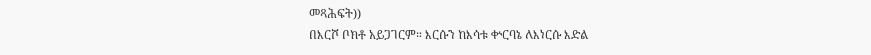መጻሕፍት))
በእርሾ ቦክቶ አይጋገርም። እርሱን ከእሳቱ ቍርባኔ ለእነርሱ እድል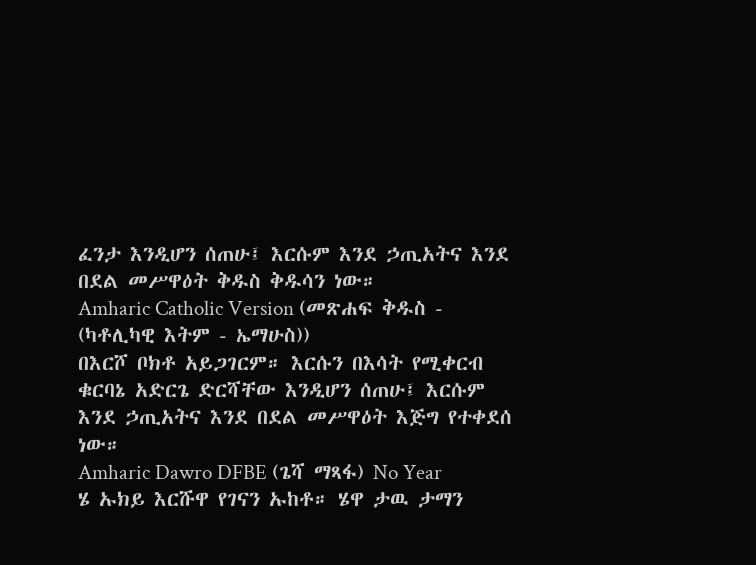ፈንታ እንዲሆን ሰጠሁ፤ እርሱም እንደ ኃጢአትና እንደ በደል መሥዋዕት ቅዱስ ቅዱሳን ነው።
Amharic Catholic Version (መጽሐፍ ቅዱስ - (ካቶሊካዊ እትም - ኤማሁስ))
በእርሾ ቦክቶ አይጋገርም። እርሱን በእሳት የሚቀርብ ቁርባኔ አድርጌ ድርሻቸው እንዲሆን ሰጠሁ፤ እርሱም እንደ ኃጢአትና እንደ በደል መሥዋዕት እጅግ የተቀደሰ ነው።
Amharic Dawro DFBE (ጌሻ ማጻፋ) No Year
ሄ ኡክይ እርሹዋ የገናን ኡከቶ። ሄዋ ታዉ ታማን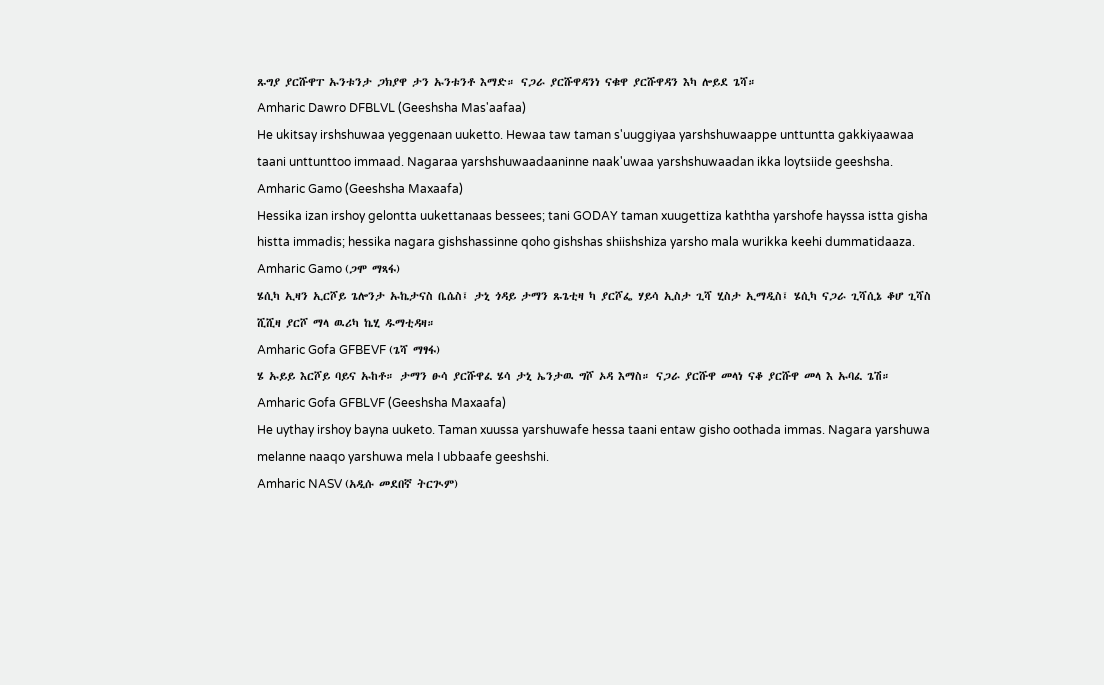ጹግያ ያርሹዋፐ ኡንቱንታ ጋክያዋ ታን ኡንቱንቶ እማድ። ናጋራ ያርሹዋዳንነ ናቁዋ ያርሹዋዳን እካ ሎይደ ጌሻ።
Amharic Dawro DFBLVL (Geeshsha Mas'aafaa)
He ukitsay irshshuwaa yeggenaan uuketto. Hewaa taw taman s'uuggiyaa yarshshuwaappe unttuntta gakkiyaawaa taani unttunttoo immaad. Nagaraa yarshshuwaadaaninne naak'uwaa yarshshuwaadan ikka loytsiide geeshsha.
Amharic Gamo (Geeshsha Maxaafa)
Hessika izan irshoy gelontta uukettanaas bessees; tani GODAY taman xuugettiza kaththa yarshofe hayssa istta gisha histta immadis; hessika nagara gishshassinne qoho gishshas shiishshiza yarsho mala wurikka keehi dummatidaaza.
Amharic Gamo (ጋሞ ማጻፋ)
ሄሲካ ኢዛን ኢርሾይ ጌሎንታ ኡኬታናስ ቤሴስ፤ ታኒ ጎዳይ ታማን ጹጌቲዛ ካ ያርሾፌ ሃይሳ ኢስታ ጊሻ ሂስታ ኢማዲስ፤ ሄሲካ ናጋራ ጊሻሲኔ ቆሆ ጊሻስ ሺሺዛ ያርሾ ማላ ዉሪካ ኬሂ ዱማቲዳዛ።
Amharic Gofa GFBEVF (ጌሻ ማፃፋ)
ሄ ኡይይ እርሾይ ባይና ኡከቶ። ታማን ፁሳ ያርሹዋፈ ሄሳ ታኒ ኤንታዉ ግሾ ኦዳ እማስ። ናጋራ ያርሹዋ መላነ ናቆ ያርሹዋ መላ እ ኡባፈ ጌሽ።
Amharic Gofa GFBLVF (Geeshsha Maxaafa)
He uythay irshoy bayna uuketo. Taman xuussa yarshuwafe hessa taani entaw gisho oothada immas. Nagara yarshuwa melanne naaqo yarshuwa mela I ubbaafe geeshshi.
Amharic NASV (አዲሱ መደበኛ ትርጒም)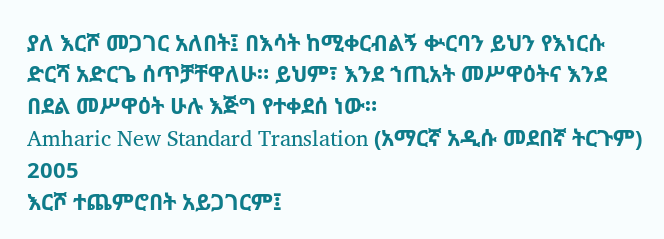ያለ እርሾ መጋገር አለበት፤ በእሳት ከሚቀርብልኝ ቍርባን ይህን የእነርሱ ድርሻ አድርጌ ሰጥቻቸዋለሁ። ይህም፣ እንደ ኀጢአት መሥዋዕትና እንደ በደል መሥዋዕት ሁሉ እጅግ የተቀደሰ ነው።
Amharic New Standard Translation (አማርኛ አዲሱ መደበኛ ትርጉም) 2005
እርሾ ተጨምሮበት አይጋገርም፤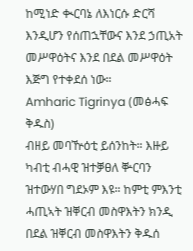ከሚነድ ቊርባኔ ለእነርሱ ድርሻ እንዲሆን የሰጠኋቸውና እንደ ኃጢአት መሥዋዕትና እንደ በደል መሥዋዕት እጅግ የተቀደሰ ነው።
Amharic Tigrinya (መፅሓፍ ቅዱስ)
ብዘይ መባዅዕቲ ይሰንከት። እዙይ ካብቲ ብሓዊ ዝተቓፀለ ቝርባን ዝተውሃበ ግደኦም እዩ። ከምቲ ምእንቲ ሓጢኣት ዝቐርብ መስዋእትን ክንዲ በደል ዝቐርብ መስዋእትን ቅዱሰ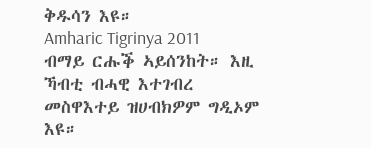ቅዱሳን እዩ።
Amharic Tigrinya 2011
ብማይ ርሑቕ ኣይሰንከት። እዚ ኻብቲ ብሓዊ እተገብረ መስዋእተይ ዝሀብክዎም ግዲኦም እዩ።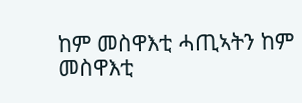ከም መስዋእቲ ሓጢኣትን ከም መስዋእቲ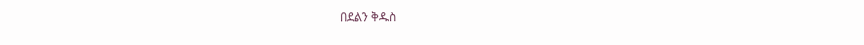በደልን ቅዱስ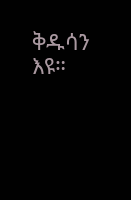ቅዱሳን እዩ።